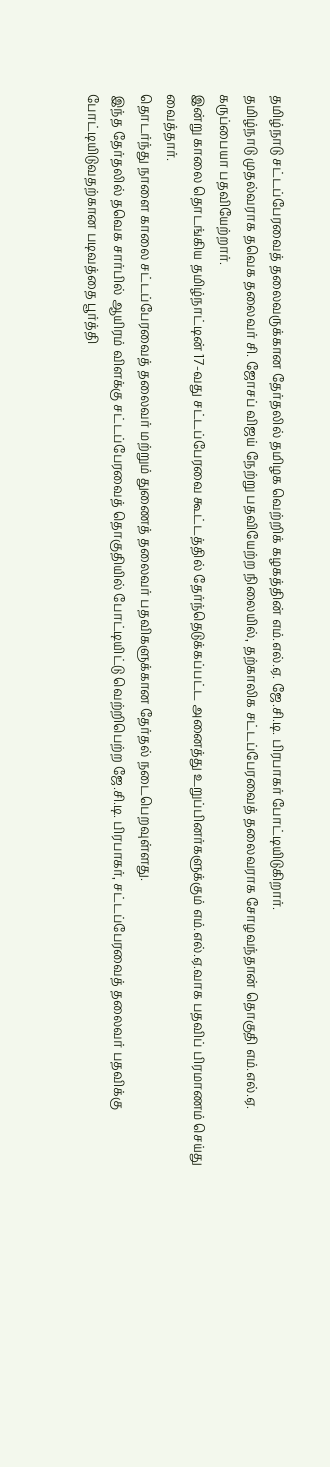தமிழ்நாடு சட்டப்பேரவைத் தலைவருக்கான தேர்தலில் தமிழக வெற்றிக் கழகத்தின் எம்.எல்.ஏ. ஜே.சி.டி. பிரபாகர் போட்டியிடுகிறார்.
தமிழ்நாடு முதல்வராக தவெக தலைவர் சி. ஜோசப் விஜய் நேற்று பதவியேற்ற நிலையில், தற்காலிக சட்டப்பேரவைத் தலைவராக சோழவந்தான் தொகுதி எம்.எல்.ஏ. கருப்பையா பதவியேற்றார்.
இன்று காலை தொடங்கிய தமிழ்நாட்டின் 17-வது சட்டப்பேரவை கூட்டத்தில் தேர்ந்தெடுக்கப்பட்ட அனைத்து உறுப்பினர்களுக்கும் எம்.எல்.ஏ.வாக பதவிப் பிரமாணம் செய்து வைத்தார்.
தொடர்ந்து நாளை காலை சட்டப்பேரவைத் தலைவர் மற்றும் துணைத் தலைவர் பதவிகளுக்கான தேர்தல் நடைபெறவுள்ளது.
இந்த தேர்தலில் தவெக சார்பில் ஆயிரம் விளக்கு சட்டப்பேரவைத் தொகுதியில் போட்டியிட்டு வெற்றிபெற்ற ஜே.சி.டி. பிரபாகர், சட்டப்பேரவைத் தலைவர் பதவிக்கு போட்டியிடுவதற்கான படிவத்தை பூர்த்தி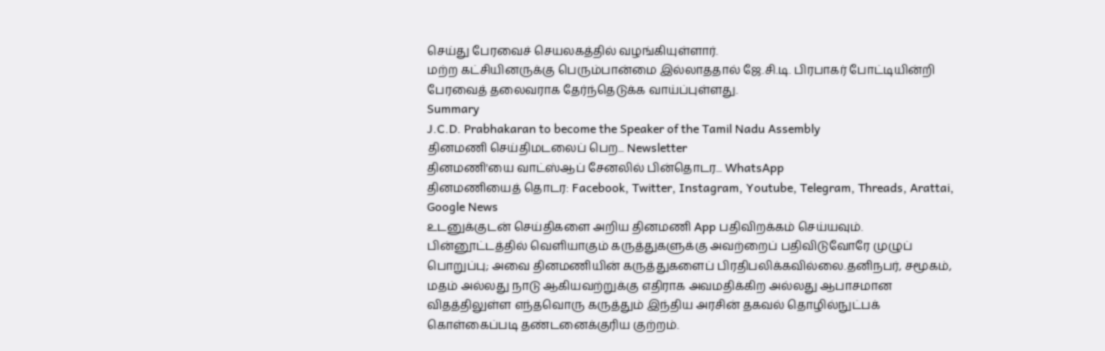செய்து பேரவைச் செயலகத்தில் வழங்கியுள்ளார்.
மற்ற கட்சியினருக்கு பெரும்பான்மை இல்லாததால் ஜே.சி.டி. பிரபாகர் போட்டியின்றி பேரவைத் தலைவராக தேர்ந்தெடுக்க வாய்ப்புள்ளது.
Summary
J.C.D. Prabhakaran to become the Speaker of the Tamil Nadu Assembly
தினமணி செய்திமடலைப் பெற... Newsletter
தினமணி'யை வாட்ஸ்ஆப் சேனலில் பின்தொடர... WhatsApp
தினமணியைத் தொடர: Facebook, Twitter, Instagram, Youtube, Telegram, Threads, Arattai, Google News
உடனுக்குடன் செய்திகளை அறிய தினமணி App பதிவிறக்கம் செய்யவும்.
பின்னூட்டத்தில் வெளியாகும் கருத்துகளுக்கு அவற்றைப் பதிவிடுவோரே முழுப் பொறுப்பு; அவை தினமணியின் கருத்துகளைப் பிரதிபலிக்கவில்லை.தனிநபர், சமூகம், மதம் அல்லது நாடு ஆகியவற்றுக்கு எதிராக அவமதிக்கிற அல்லது ஆபாசமான விதத்திலுள்ள எந்தவொரு கருத்தும் இந்திய அரசின் தகவல் தொழில்நுட்பக் கொள்கைப்படி தண்டனைக்குரிய குற்றம்.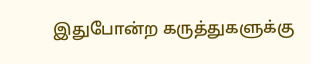இதுபோன்ற கருத்துகளுக்கு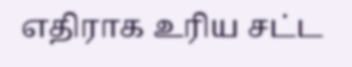எதிராக உரிய சட்ட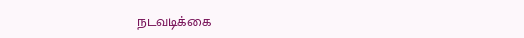நடவடிக்கை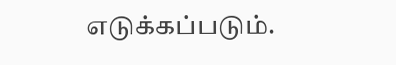எடுக்கப்படும்.